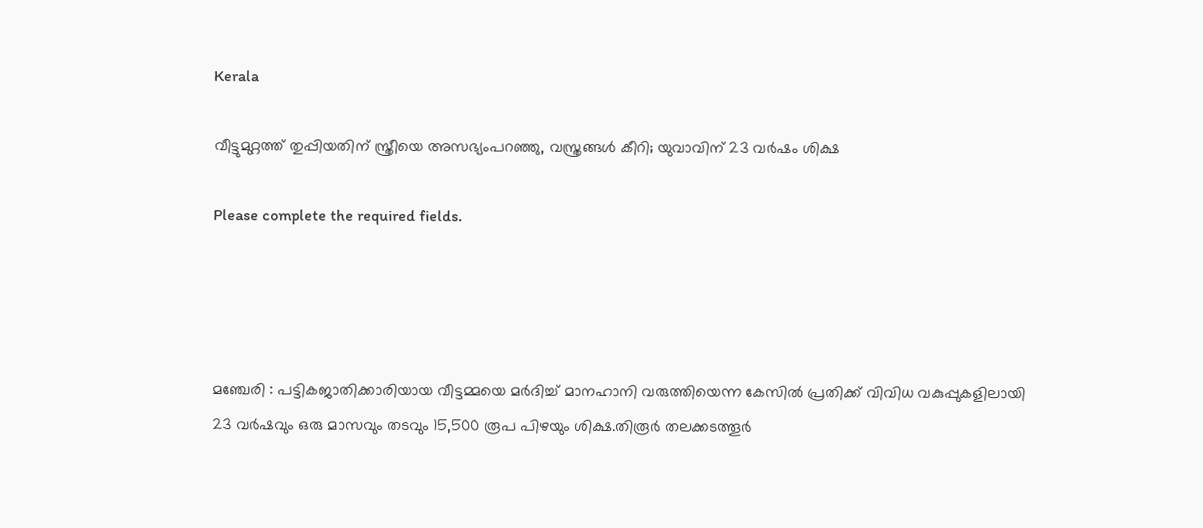Kerala

വീട്ടുമുറ്റത്ത് തുപ്പിയതിന് സ്ത്രീയെ അസഭ്യംപറഞ്ഞു, വസ്ത്രങ്ങള്‍ കീറി; യുവാവിന് 23 വര്‍ഷം ശിക്ഷ

Please complete the required fields.




മഞ്ചേരി : പട്ടികജാതിക്കാരിയായ വീട്ടമ്മയെ മർദിച്ച് മാനഹാനി വരുത്തിയെന്ന കേസിൽ പ്രതിക്ക് വിവിധ വകുപ്പുകളിലായി 23 വർഷവും ഒരു മാസവും തടവും 15,500 രൂപ പിഴയും ശിക്ഷ.തിരൂർ തലക്കടത്തൂർ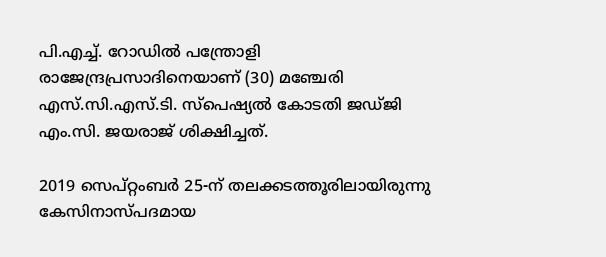പി.എച്ച്. റോഡിൽ പന്ത്രോളി രാജേന്ദ്രപ്രസാദിനെയാണ് (30) മഞ്ചേരി എസ്.സി.എസ്.ടി. സ്പെഷ്യൽ കോടതി ജഡ്ജി എം.സി. ജയരാജ് ശിക്ഷിച്ചത്.

2019 സെപ്റ്റംബർ 25-ന് തലക്കടത്തൂരിലായിരുന്നു കേസിനാസ്പദമായ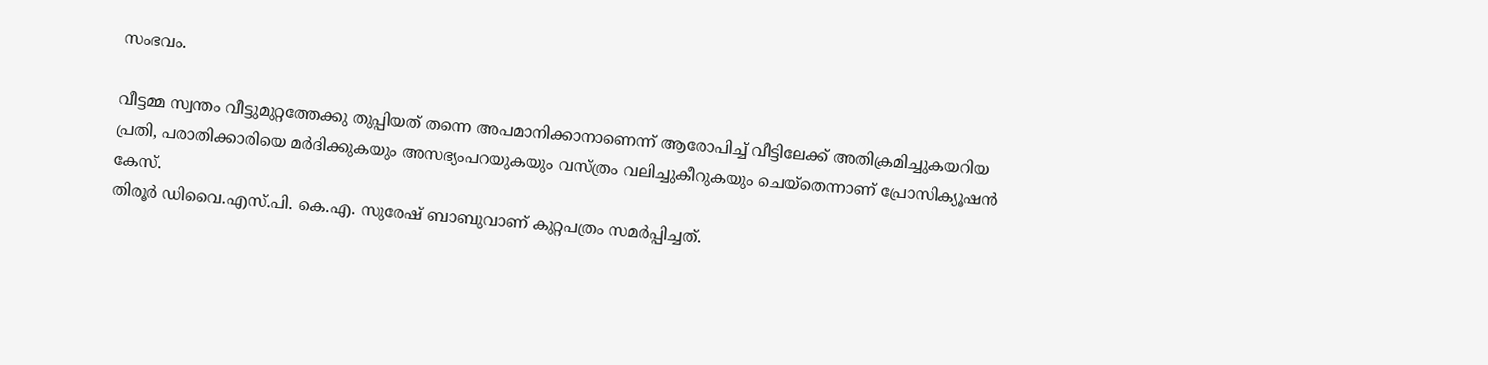സംഭവം.

വീട്ടമ്മ സ്വന്തം വീട്ടുമുറ്റത്തേക്കു തുപ്പിയത് തന്നെ അപമാനിക്കാനാണെന്ന് ആരോപിച്ച് വീട്ടിലേക്ക് അതിക്രമിച്ചുകയറിയ പ്രതി, പരാതിക്കാരിയെ മർദിക്കുകയും അസഭ്യംപറയുകയും വസ്ത്രം വലിച്ചുകീറുകയും ചെയ്തെന്നാണ് പ്രോസിക്യൂഷൻ കേസ്.
തിരൂർ ഡിവൈ.എസ്.പി. കെ.എ. സുരേഷ് ബാബുവാണ് കുറ്റപത്രം സമർപ്പിച്ചത്.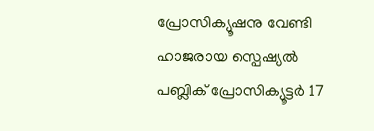പ്രോസിക്യൂഷനു വേണ്ടി ഹാജരായ സ്പെഷ്യൽ പബ്ലിക് പ്രോസിക്യൂട്ടർ 17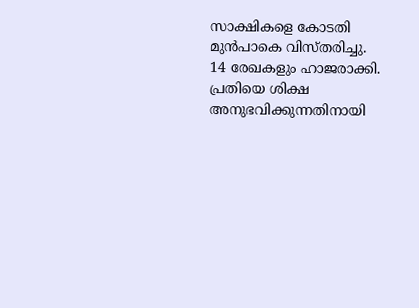സാക്ഷികളെ കോടതി മുൻപാകെ വിസ്തരിച്ചു.
14 രേഖകളും ഹാജരാക്കി. പ്രതിയെ ശിക്ഷ അനുഭവിക്കുന്നതിനായി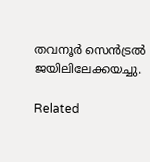തവനൂർ സെൻട്രൽ ജയിലിലേക്കയച്ചു.

Related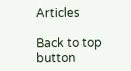Articles

Back to top button